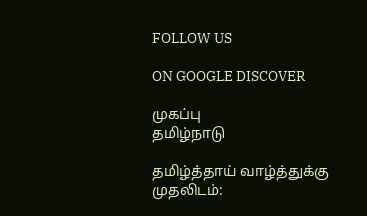FOLLOW US

ON GOOGLE DISCOVER

முகப்பு
தமிழ்நாடு

தமிழ்த்தாய் வாழ்த்துக்கு முதலிடம்: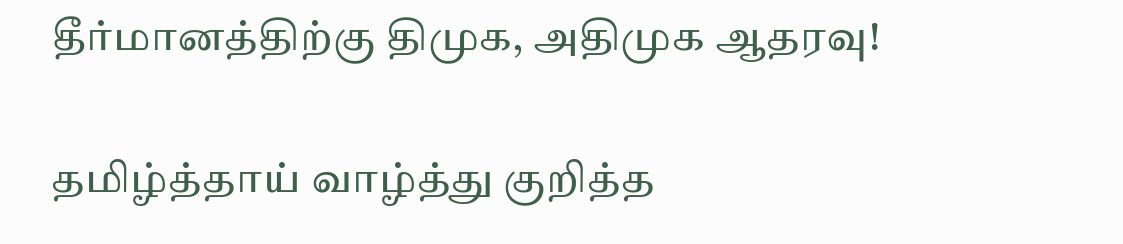தீர்மானத்திற்கு திமுக, அதிமுக ஆதரவு!

தமிழ்த்தாய் வாழ்த்து குறித்த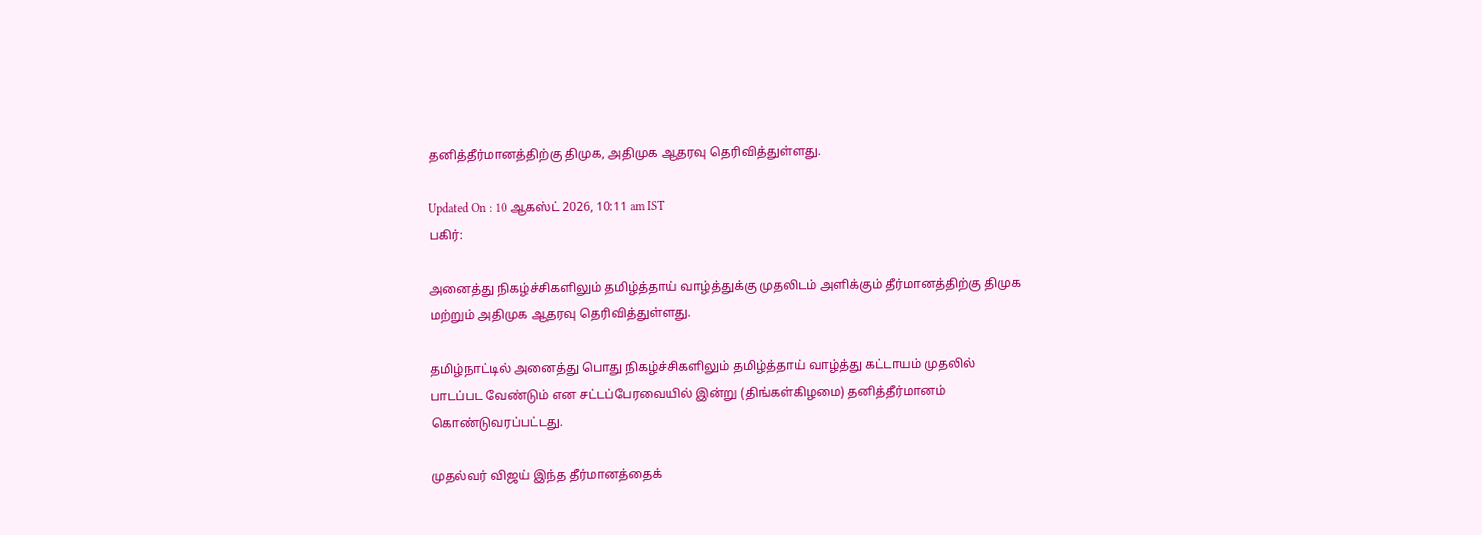தனித்தீர்மானத்திற்கு திமுக, அதிமுக ஆதரவு தெரிவித்துள்ளது.

Updated On : 10 ஆகஸ்ட் 2026, 10:11 am IST
பகிர்:

அனைத்து நிகழ்ச்சிகளிலும் தமிழ்த்தாய் வாழ்த்துக்கு முதலிடம் அளிக்கும் தீர்மானத்திற்கு திமுக மற்றும் அதிமுக ஆதரவு தெரிவித்துள்ளது.

தமிழ்நாட்டில் அனைத்து பொது நிகழ்ச்சிகளிலும் தமிழ்த்தாய் வாழ்த்து கட்டாயம் முதலில் பாடப்பட வேண்டும் என சட்டப்பேரவையில் இன்று (திங்கள்கிழமை) தனித்தீர்மானம் கொண்டுவரப்பட்டது.

முதல்வர் விஜய் இந்த தீர்மானத்தைக்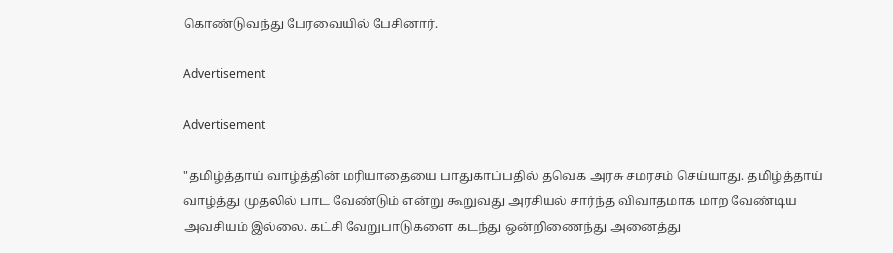கொண்டுவந்து பேரவையில் பேசினார்.

Advertisement

Advertisement

"தமிழ்த்தாய் வாழ்த்தின் மரியாதையை பாதுகாப்பதில் தவெக அரசு சமரசம் செய்யாது. தமிழ்த்தாய் வாழ்த்து முதலில் பாட வேண்டும் என்று கூறுவது அரசியல் சார்ந்த விவாதமாக மாற வேண்டிய அவசியம் இல்லை. கட்சி வேறுபாடுகளை கடந்து ஒன்றிணைந்து அனைத்து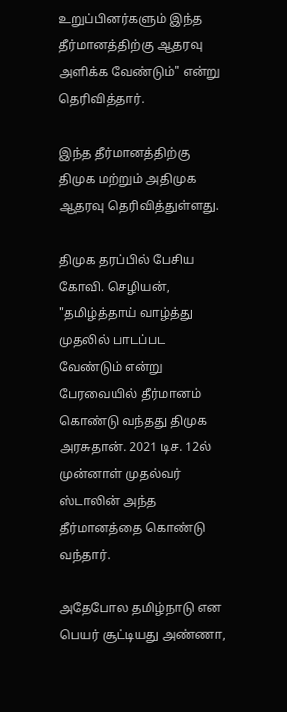உறுப்பினர்களும் இந்த தீர்மானத்திற்கு ஆதரவு அளிக்க வேண்டும்" என்று தெரிவித்தார்.

இந்த தீர்மானத்திற்கு திமுக மற்றும் அதிமுக ஆதரவு தெரிவித்துள்ளது.

திமுக தரப்பில் பேசிய கோவி. செழியன், "தமிழ்த்தாய் வாழ்த்து முதலில் பாடப்பட வேண்டும் என்று பேரவையில் தீர்மானம் கொண்டு வந்தது திமுக அரசுதான். 2021 டிச. 12ல் முன்னாள் முதல்வர் ஸ்டாலின் அந்த தீர்மானத்தை கொண்டு வந்தார்.

அதேபோல தமிழ்நாடு என பெயர் சூட்டியது அண்ணா,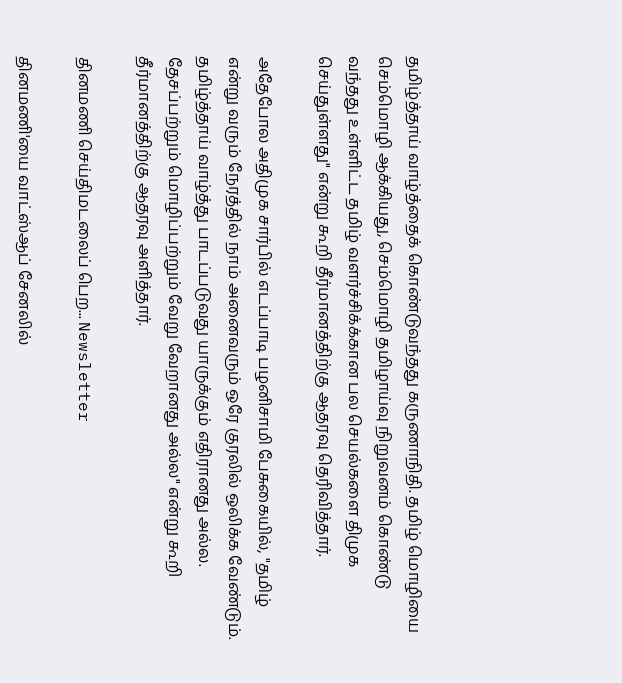தமிழ்த்தாய் வாழ்த்தைக் கொண்டுவந்தது கருணாநிதி. தமிழ் மொழியை செம்மொழி ஆக்கியது, செம்மொழி தமிழாய்வு நிறுவனம் கொண்டு வந்தது உள்ளிட்ட தமிழ் வளர்ச்சிக்க்கான பல செயல்களை திமுக செய்துள்ளது" என்று கூறி தீர்மானத்திற்கு ஆதரவு தெரிவித்தார்.

அதேபோல அதிமுக சார்பில் எடப்பாடி பழனிசாமி பேசுகையில், "தமிழ் என்று வரும் நேரத்தில் நாம் அனைவரும் ஒரே குரலில் ஒலிக்க வேண்டும். தமிழ்த்தாய் வாழ்த்து பாடப்படுவது யாருக்கும் எதிரானது அல்ல. தேசப்பற்றும் மொழிப்பற்றும் வேறு வேறானது அல்ல" என்று கூறி தீர்மானத்திற்கு ஆதரவு அளித்தார்.

தினமணி செய்திமடலைப் பெற... Newsletter

தினமணி'யை வாட்ஸ்ஆப் சேனலில்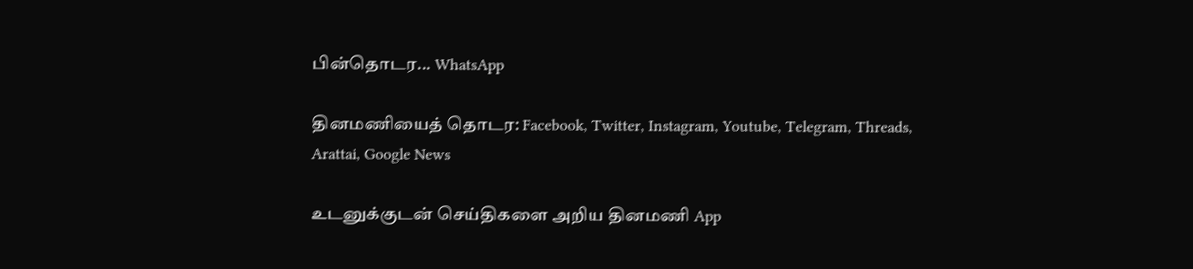பின்தொடர... WhatsApp

தினமணியைத் தொடர: Facebook, Twitter, Instagram, Youtube, Telegram, Threads, Arattai, Google News

உடனுக்குடன் செய்திகளை அறிய தினமணி App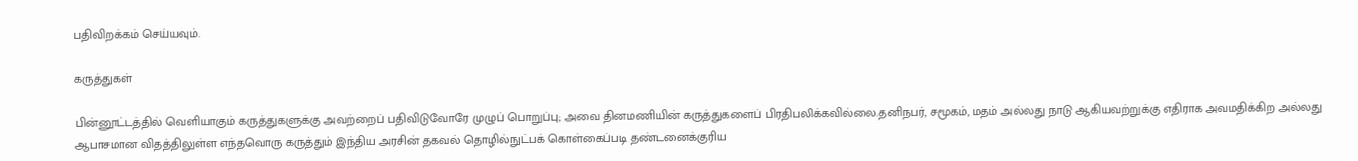பதிவிறக்கம் செய்யவும்.

கருத்துகள்

பின்னூட்டத்தில் வெளியாகும் கருத்துகளுக்கு அவற்றைப் பதிவிடுவோரே முழுப் பொறுப்பு; அவை தினமணியின் கருத்துகளைப் பிரதிபலிக்கவில்லை.தனிநபர், சமூகம், மதம் அல்லது நாடு ஆகியவற்றுக்கு எதிராக அவமதிக்கிற அல்லது ஆபாசமான விதத்திலுள்ள எந்தவொரு கருத்தும் இந்திய அரசின் தகவல் தொழில்நுட்பக் கொள்கைப்படி தண்டனைக்குரிய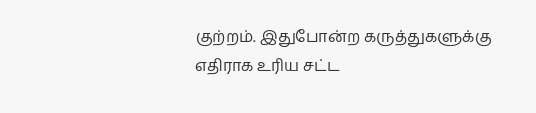குற்றம். இதுபோன்ற கருத்துகளுக்கு எதிராக உரிய சட்ட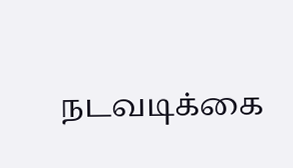நடவடிக்கை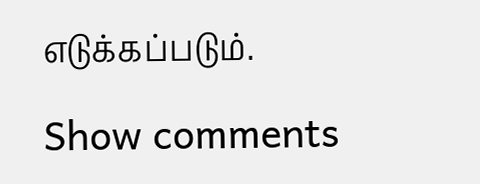எடுக்கப்படும்.

Show comments